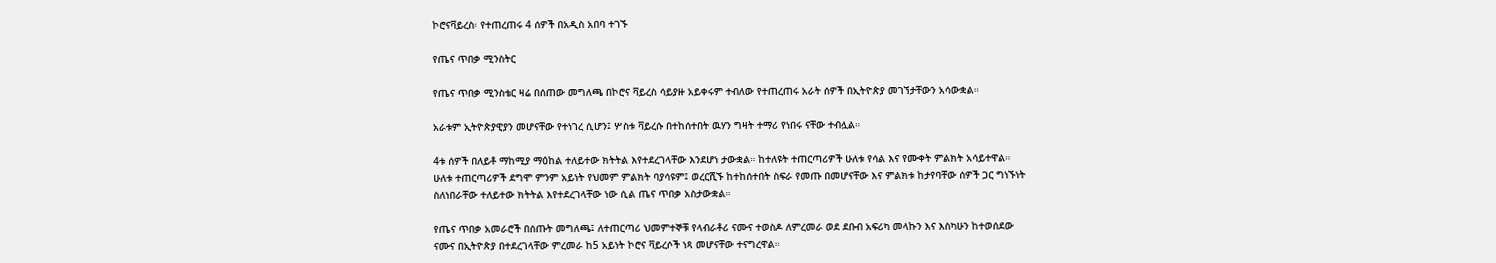ኮሮናቫይረስ፡ የተጠረጠሩ 4 ሰዎች በአዲስ አበባ ተገኙ

የጤና ጥበቃ ሚንስትር

የጤና ጥበቃ ሚንስቴር ዛሬ በሰጠው መግለጫ በኮሮና ቫይረስ ሳይያዙ አይቀሩም ተብለው የተጠረጠሩ አራት ሰዎች በኢትዮጵያ መገኘታቸውን አሳውቋል።

አራቱም ኢትዮጵያዊያን መሆናቸው የተነገረ ሲሆን፤ ሦስቱ ቫይረሱ በተከሰተበት ዉሃን ግዛት ተማሪ የነበሩ ናቸው ተብሏል።

4ቱ ሰዎች በለይቶ ማከሚያ ማዕከል ተለይተው ክትትል እየተደረገላቸው እንደሆነ ታውቋል። ከተለዩት ተጠርጣሪዎች ሁለቱ የሳል እና የሙቀት ምልክት አሳይተዋል። ሁለቱ ተጠርጣሪዎች ደግሞ ምንም አይነት የህመም ምልክት ባያሳዩም፤ ወረርሺኙ ከተከሰተበት ስፍራ የመጡ በመሆናቸው እና ምልክቱ ከታየባቸው ሰዎች ጋር ግነኙነት ስለነበራቸው ተለይተው ክትትል እየተደረገላቸው ነው ሲል ጤና ጥበቃ አስታውቋል።

የጤና ጥበቃ አመራሮች በሰጡት መግለጫ፤ ለተጠርጣሪ ህመምተኞቹ የላብራቶሪ ናሙና ተወስዶ ለምረመራ ወደ ደቡብ አፍሪካ መላኩን እና እስካሁን ከተወሰደው ናሙና በኢትዮጵያ በተደረገላቸው ምረመራ ከ5 አይነት ኮሮና ቫይረሶች ነጻ መሆናቸው ተናግረዋል።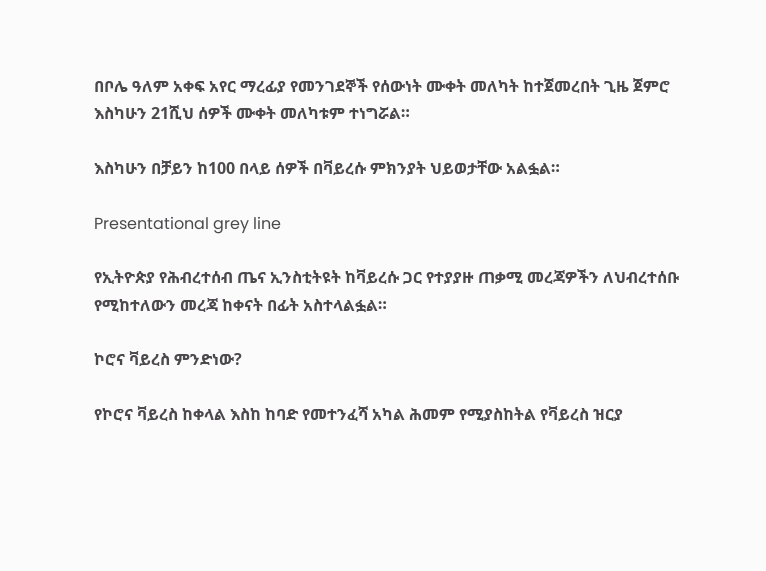በቦሌ ዓለም አቀፍ አየር ማረፊያ የመንገደኞች የሰውነት ሙቀት መለካት ከተጀመረበት ጊዜ ጀምሮ እስካሁን 21ሺህ ሰዎች ሙቀት መለካቱም ተነግሯል።

እስካሁን በቻይን ከ100 በላይ ሰዎች በቫይረሱ ምክንያት ህይወታቸው አልፏል።

Presentational grey line

የኢትዮጵያ የሕብረተሰብ ጤና ኢንስቲትዩት ከቫይረሱ ጋር የተያያዙ ጠቃሚ መረጃዎችን ለህብረተሰቡ የሚከተለውን መረጃ ከቀናት በፊት አስተላልፏል።

ኮሮና ቫይረስ ምንድነው?

የኮሮና ቫይረስ ከቀላል እስከ ከባድ የመተንፈሻ አካል ሕመም የሚያስከትል የቫይረስ ዝርያ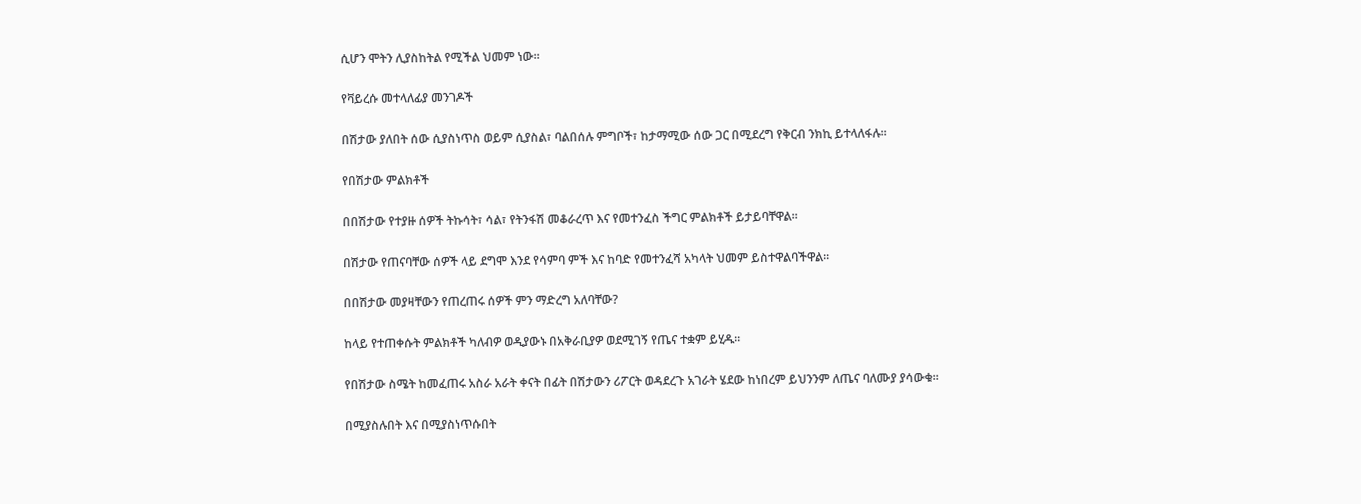ሲሆን ሞትን ሊያስከትል የሚችል ህመም ነው።

የቫይረሱ መተላለፊያ መንገዶች

በሽታው ያለበት ሰው ሲያስነጥስ ወይም ሲያስል፣ ባልበሰሉ ምግቦች፣ ከታማሚው ሰው ጋር በሚደረግ የቅርብ ንክኪ ይተላለፋሉ።

የበሽታው ምልክቶች

በበሽታው የተያዙ ሰዎች ትኩሳት፣ ሳል፣ የትንፋሽ መቆራረጥ እና የመተንፈስ ችግር ምልክቶች ይታይባቸዋል።

በሽታው የጠናባቸው ሰዎች ላይ ደግሞ እንደ የሳምባ ምች እና ከባድ የመተንፈሻ አካላት ህመም ይስተዋልባችዋል።

በበሽታው መያዛቸውን የጠረጠሩ ሰዎች ምን ማድረግ አለባቸው?

ከላይ የተጠቀሱት ምልክቶች ካለብዎ ወዲያውኑ በአቅራቢያዎ ወደሚገኝ የጤና ተቋም ይሂዱ።

የበሽታው ስሜት ከመፈጠሩ አስራ አራት ቀናት በፊት በሽታውን ሪፖርት ወዳደረጉ አገራት ሄደው ከነበረም ይህንንም ለጤና ባለሙያ ያሳውቁ።

በሚያስሉበት እና በሚያስነጥሱበት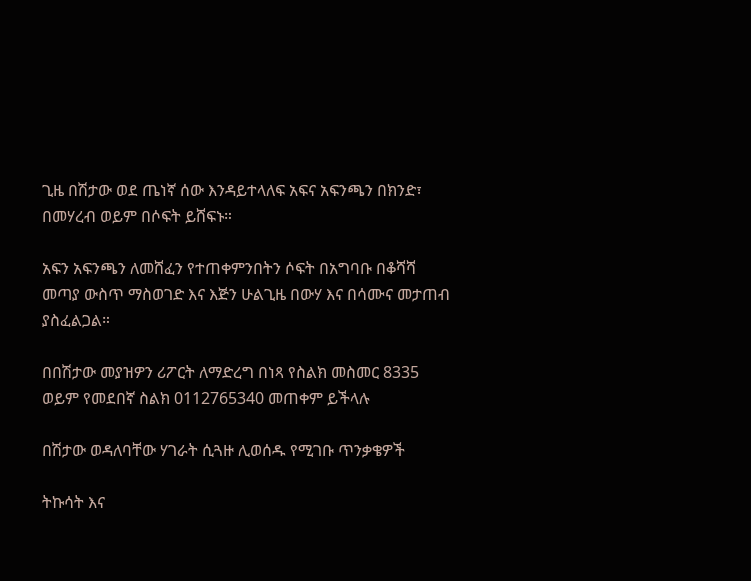ጊዜ በሽታው ወደ ጤነኛ ሰው እንዳይተላለፍ አፍና አፍንጫን በክንድ፣ በመሃረብ ወይም በሶፍት ይሸፍኑ።

አፍን አፍንጫን ለመሸፈን የተጠቀምንበትን ሶፍት በአግባቡ በቆሻሻ መጣያ ውስጥ ማስወገድ እና እጅን ሁልጊዜ በውሃ እና በሳሙና መታጠብ ያስፈልጋል።

በበሽታው መያዝዎን ሪፖርት ለማድረግ በነጻ የስልክ መስመር 8335 ወይም የመደበኛ ስልክ 0112765340 መጠቀም ይችላሉ

በሽታው ወዳለባቸው ሃገራት ሲጓዙ ሊወሰዱ የሚገቡ ጥንቃቄዎች

ትኩሳት እና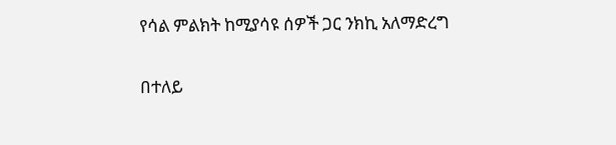የሳል ምልክት ከሚያሳዩ ሰዎች ጋር ንክኪ አለማድረግ

በተለይ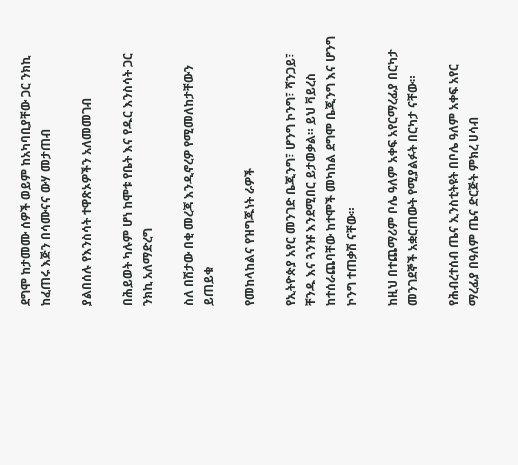ደግሞ ከታመሙ ሰዎች ወይም ከአካባቢያቸው ጋር ንክኪ ከፈጠሩ እጅን በሳሙናና ውሃ መታጠብ

ያልበሰሉ የእንስሳት ተዋጽኦዎችን አለመመገብ

በሕይወት ካሉም ሆነ ከሞቱ የቤት እና የዱር እንስሳት ጋር ንክኪ አለማድረግ

ስለ በሽታው በቂ መረጃ እንዲኖረዎ የሚመለከታቸውን ይጠይቁ

የመከላከልና የዝግጁነት ራዎች

የኢትዮጵያ አየር መንገድ ቤጂንግ፣ ሆንግ ኮንግ፣ ሻንጋይ፣ ቸንዱ እና ጓንዡ እንደሚበር ይታወቃል። ይህ ቫይረስ ከተሰራጨባቸው ከተሞች መካከል ደግሞ ቤጂንግ እና ሆንግ ኮንግ ተጠቃሽ ናቸው።

ከዚህ በተጨማሪም ቦሌ ዓለም አቀፍ አየርማረፊያ በርካታ መንገደኞች አቋርጠውት የሚያልፉት በርካታ ናቸው።

የሕብረተሰብ ጤና ኢንስቲትዩት በቦሌ ዓለም አቀፍ አየር ማረፊያ በዓለም ጤና ድርጅት ምክረ ሀሳብ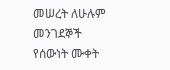መሠረት ለሁሉም መንገደኞች የሰውነት ሙቀት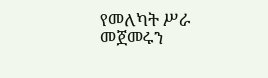የመለካት ሥራ መጀመሩን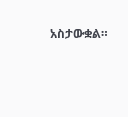አስታውቋል።